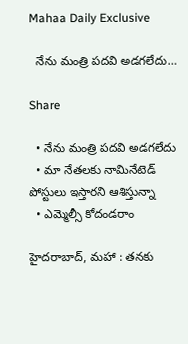Mahaa Daily Exclusive

  నేను మంత్రి పదవి అడగలేదు…

Share

  • నేను మంత్రి పదవి అడగలేదు
  • మా నేతలకు నామినేటెడ్ పోస్టులు ఇస్తారని ఆశిస్తున్నా
  • ఎమ్మెల్సీ కోదండరాం

హైదరాబాద్, మహా : తనకు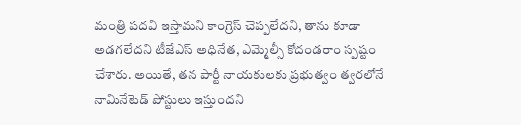మంత్రి పదవి ఇస్తామని కాంగ్రెస్ చెప్పలేదని, తాను కూడా అడగలేదని టీజేఎస్ అధినేత, ఎమ్మెల్సీ కోదండరాం స్పష్టం చేశారు. అయితే, తన పార్టీ నాయకులకు ప్రభుత్వం త్వరలోనే నామినేటెడ్ పోస్టులు ఇస్తుందని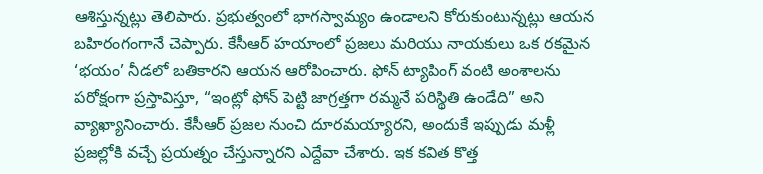ఆశిస్తున్నట్లు తెలిపారు. ప్రభుత్వంలో భాగస్వామ్యం ఉండాలని కోరుకుంటున్నట్లు ఆయన బహిరంగంగానే చెప్పారు. కేసీఆర్ హయాంలో ప్రజలు మరియు నాయకులు ఒక రకమైన ‘భయం’ నీడలో బతికారని ఆయన ఆరోపించారు. ఫోన్ ట్యాపింగ్ వంటి అంశాలను పరోక్షంగా ప్రస్తావిస్తూ, “ఇంట్లో ఫోన్ పెట్టి జాగ్రత్తగా రమ్మనే పరిస్థితి ఉండేది” అని వ్యాఖ్యానించారు. కేసీఆర్ ప్రజల నుంచి దూరమయ్యారని, అందుకే ఇప్పుడు మళ్లీ ప్రజల్లోకి వచ్చే ప్రయత్నం చేస్తున్నారని ఎద్దేవా చేశారు. ఇక కవిత కొత్త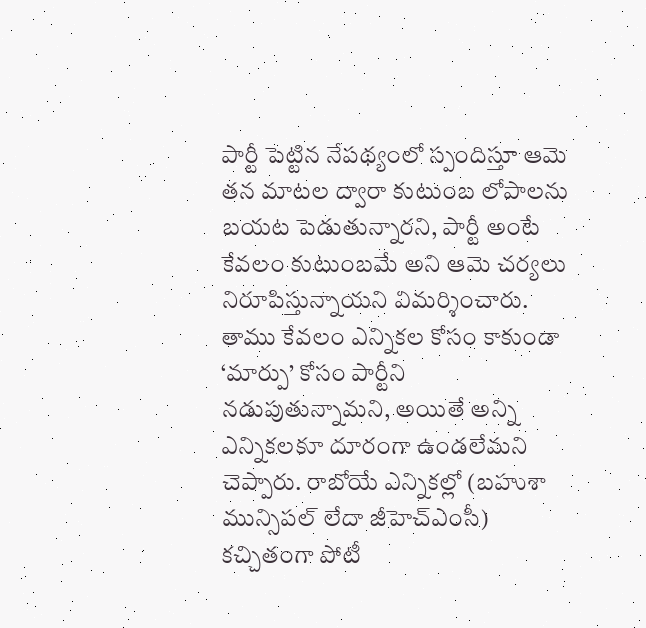పార్టీ పెట్టిన నేపథ్యంలో స్పందిస్తూ ఆమె తన మాటల ద్వారా కుటుంబ లోపాలను బయట పెడుతున్నారని, పార్టీ అంటే కేవలం కుటుంబమే అని ఆమె చర్యలు నిరూపిస్తున్నాయని విమర్శించారు. తాము కేవలం ఎన్నికల కోసం కాకుండా ‘మార్పు’ కోసం పార్టీని నడుపుతున్నామని, అయితే అన్ని ఎన్నికలకూ దూరంగా ఉండలేమని చెప్పారు. రాబోయే ఎన్నికల్లో (బహుశా మున్సిపల్ లేదా జీహెచ్ఎంసీ) కచ్చితంగా పోటీ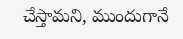చేస్తామని, ముందుగానే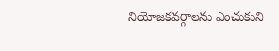నియోజకవర్గాలను ఎంచుకుని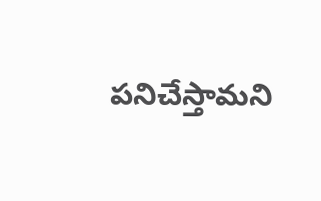పనిచేస్తామని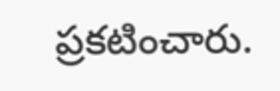ప్రకటించారు.